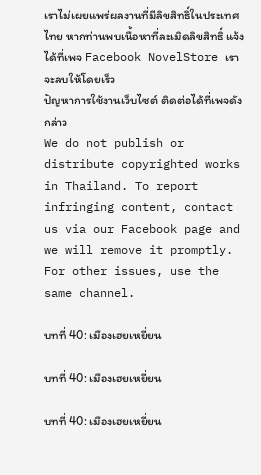เราไม่เผยแพร่ผลงานที่มีลิขสิทธิ์ในประเทศไทย หากท่านพบเนื้อหาที่ละเมิดลิขสิทธิ์ แจ้งได้ที่เพจ Facebook NovelStore เราจะลบให้โดยเร็ว
ปัญหาการใช้งานเว็บไซต์ ติดต่อได้ที่เพจดังกล่าว
We do not publish or distribute copyrighted works in Thailand. To report infringing content, contact us via our Facebook page and we will remove it promptly. For other issues, use the same channel.

บทที่ 40: เมืองเฮยเหยี่ยน

บทที่ 40: เมืองเฮยเหยี่ยน

บทที่ 40: เมืองเฮยเหยี่ยน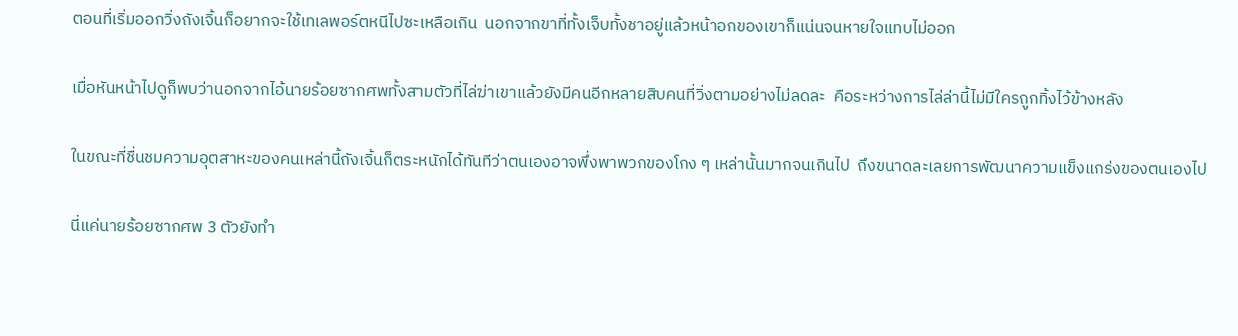ตอนที่เริ่มออกวิ่งถังเจิ้นก็อยากจะใช้เทเลพอร์ตหนีไปซะเหลือเกิน  นอกจากขาที่ทั้งเจ็บทั้งชาอยู่แล้วหน้าอกของเขาก็แน่นจนหายใจแทบไม่ออก

เมื่อหันหน้าไปดูก็พบว่านอกจากไอ้นายร้อยซากศพทั้งสามตัวที่ไล่ฆ่าเขาแล้วยังมีคนอีกหลายสิบคนที่วิ่งตามอย่างไม่ลดละ  คือระหว่างการไล่ล่านี้ไม่มีใครถูกทิ้งไว้ข้างหลัง

ในขณะที่ชื่นชมความอุตสาหะของคนเหล่านี้ถังเจิ้นก็ตระหนักได้ทันทีว่าตนเองอาจพึ่งพาพวกของโกง ๆ เหล่านั้นมากจนเกินไป  ถึงขนาดละเลยการพัฒนาความแข็งแกร่งของตนเองไป

นี่แค่นายร้อยซากศพ 3 ตัวยังทำ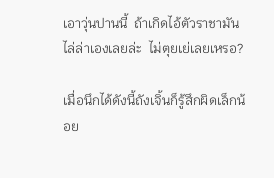เอาวุ่นปานนี้  ถ้าเกิดไอ้ตัวราชามันไล่ล่าเองเลยล่ะ  ไม่ตุยเย่เลยเหรอ?

เมื่อนึกได้ดังนี้ถังเจิ้นก็รู้สึกผิดเล็กน้อย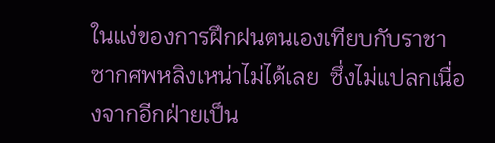ในแง่ของการฝึกฝนตนเองเทียบกับราชาซากศพหลิงเหน่าไม่ได้เลย  ซึ่งไม่แปลกเนื่องจากอีกฝ่ายเป็น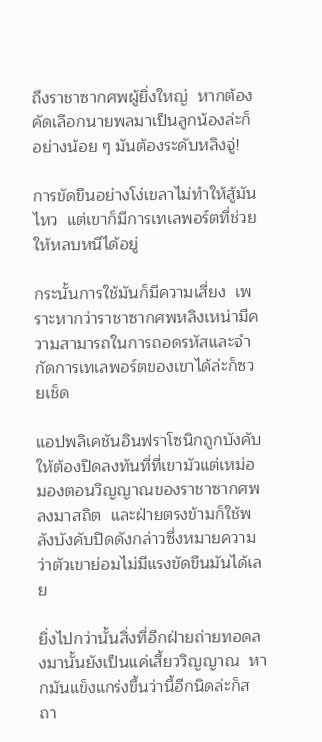ถึงราชาซากศพผู้ยิ่งใหญ่  หากต้องคัดเลือกนายพลมาเป็นลูกน้องล่ะก็อย่างน้อย ๆ มันต้องระดับหลิงจู่!

การขัดขืนอย่างโง่เขลาไม่ทำให้สู้มันไหว  แต่เขาก็มีการเทเลพอร์ตที่ช่วยให้หลบหนีได้อยู่

กระนั้นการใช้มันก็มีความเสี่ยง  เพราะหากว่าราชาซากศพหลิงเหน่ามีความสามารถในการถอดรหัสและจำกัดการเทเลพอร์ตของเขาได้ล่ะก็ซวยเช็ด

แอปพลิเคชันอินฟราโซนิกถูกบังคับให้ต้องปิดลงทันที่ที่เขามัวแต่เหม่อมองตอนวิญญาณของราชาซากศพลงมาสถิต  และฝ่ายตรงข้ามก็ใช้พลังบังคับปิดดังกล่าวซึ่งหมายความว่าตัวเขาย่อมไม่มีแรงขัดขืนมันได้เลย

ยิ่งไปกว่านั้นสิ่งที่อีกฝ่ายถ่ายทอดลงมานั้นยังเป็นแค่เสี้ยววิญญาณ  หากมันแข็งแกร่งขึ้นว่านี้อีกนิดล่ะก็สถา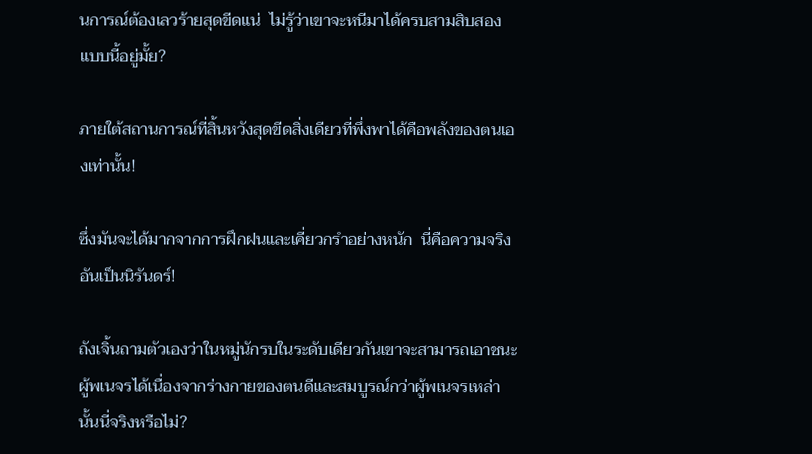นการณ์ต้องเลวร้ายสุดขีดแน่  ไม่รู้ว่าเขาจะหนีมาได้ครบสามสิบสองแบบนี้อยู่มั้ย?

ภายใต้สถานการณ์ที่สิ้นหวังสุดขีดสิ่งเดียวที่พึ่งพาได้คือพลังของตนเองเท่านั้น!

ซึ่งมันจะได้มากจากการฝึกฝนและเคี่ยวกรำอย่างหนัก  นี่คือความจริงอันเป็นนิรันดร์!

ถังเจิ้นถามตัวเองว่าในหมู่นักรบในระดับเดียวกันเขาจะสามารถเอาชนะผู้พเนจรได้เนื่องจากร่างกายของตนดีและสมบูรณ์กว่าผู้พเนจรเหล่านั้นนี่จริงหรือไม่?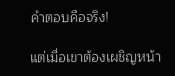คำตอบคือจริง!

แต่เมื่อเขาต้องเผชิญหน้า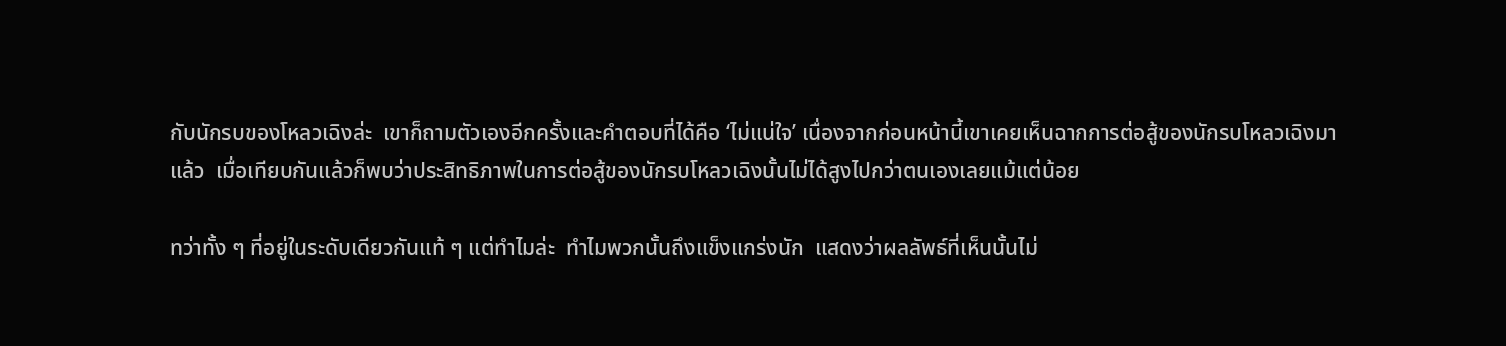กับนักรบของโหลวเฉิงล่ะ  เขาก็ถามตัวเองอีกครั้งและคำตอบที่ได้คือ ‘ไม่แน่ใจ’ เนื่องจากก่อนหน้านี้เขาเคยเห็นฉากการต่อสู้ของนักรบโหลวเฉิงมาแล้ว  เมื่อเทียบกันแล้วก็พบว่าประสิทธิภาพในการต่อสู้ของนักรบโหลวเฉิงนั้นไม่ได้สูงไปกว่าตนเองเลยแม้แต่น้อย

ทว่าทั้ง ๆ ที่อยู่ในระดับเดียวกันแท้ ๆ แต่ทำไมล่ะ  ทำไมพวกนั้นถึงแข็งแกร่งนัก  แสดงว่าผลลัพธ์ที่เห็นนั้นไม่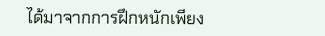ได้มาจากการฝึกหนักเพียง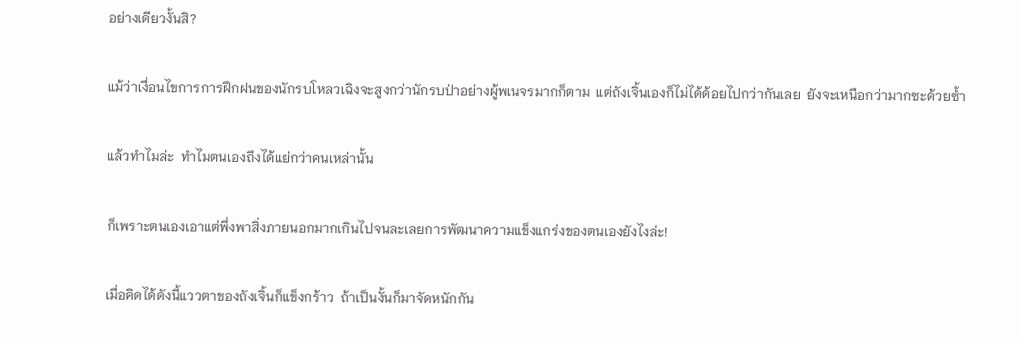อย่างเดียวงั้นสิ?

แม้ว่าเงื่อนไขการการฝึกฝนของนักรบโหลวเฉิงจะสูงกว่านักรบป่าอย่างผู้พเนจรมากก็ตาม  แต่ถังเจิ้นเองก็ไม่ได้ด้อยไปกว่ากันเลย  ยังจะเหนือกว่ามากซะด้วยซ้ำ

แล้วทำไมล่ะ  ทำไมตนเองถึงได้แย่กว่าคนเหล่านั้น

ก็เพราะตนเองเอาแต่พึ่งพาสิ่งภายนอกมากเกินไปจนละเลยการพัฒนาความแข็งแกร่งของตนเองยังไงล่ะ!

เมื่อคิดได้ดังนี้แววตาของถังเจิ้นก็แข็งกร้าว  ถ้าเป็นงั้นก็มาจัดหนักกัน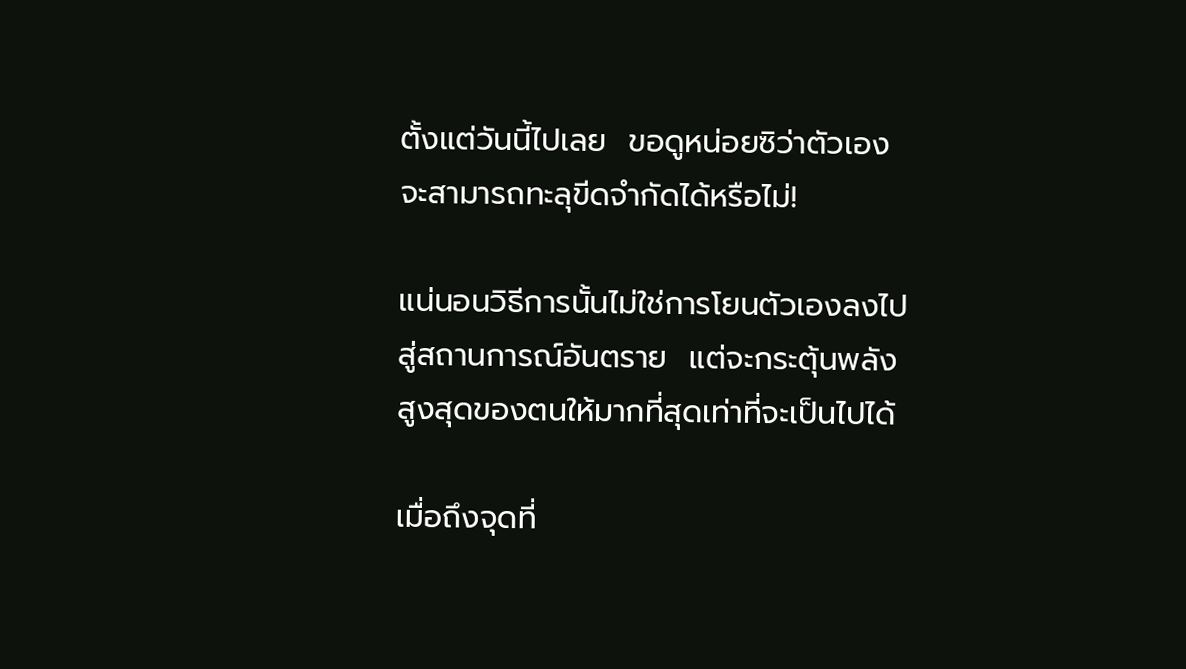ตั้งแต่วันนี้ไปเลย  ขอดูหน่อยซิว่าตัวเองจะสามารถทะลุขีดจำกัดได้หรือไม่!

แน่นอนวิธีการนั้นไม่ใช่การโยนตัวเองลงไปสู่สถานการณ์อันตราย  แต่จะกระตุ้นพลังสูงสุดของตนให้มากที่สุดเท่าที่จะเป็นไปได้

เมื่อถึงจุดที่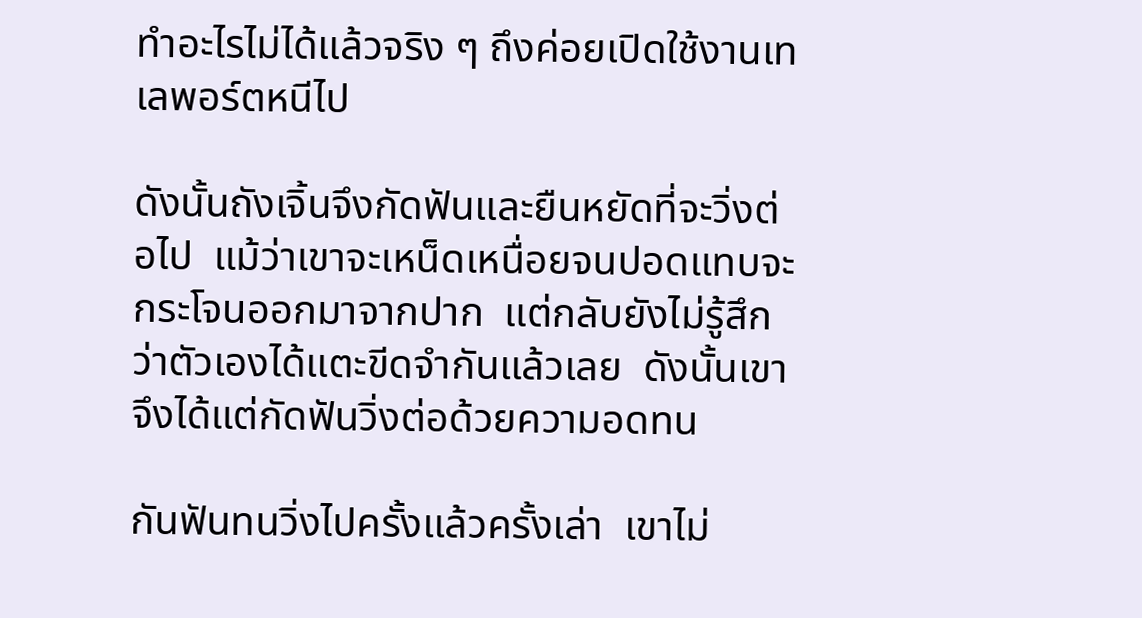ทำอะไรไม่ได้แล้วจริง ๆ ถึงค่อยเปิดใช้งานเทเลพอร์ตหนีไป

ดังนั้นถังเจิ้นจึงกัดฟันและยืนหยัดที่จะวิ่งต่อไป  แม้ว่าเขาจะเหน็ดเหนื่อยจนปอดแทบจะกระโจนออกมาจากปาก  แต่กลับยังไม่รู้สึกว่าตัวเองได้แตะขีดจำกันแล้วเลย  ดังนั้นเขาจึงได้แต่กัดฟันวิ่งต่อด้วยความอดทน

กันฟันทนวิ่งไปครั้งแล้วครั้งเล่า  เขาไม่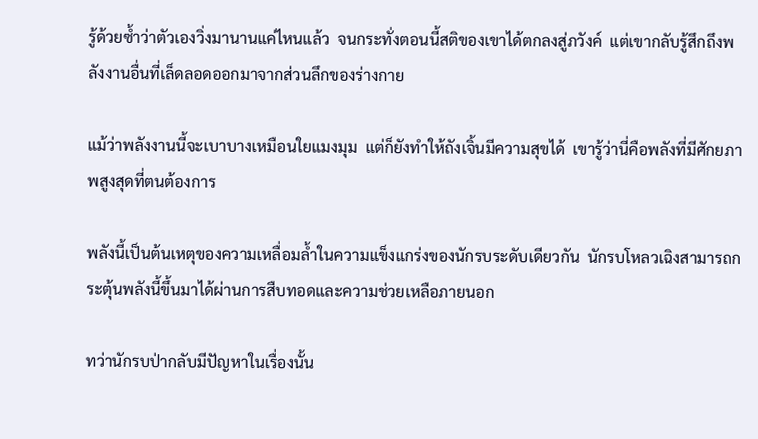รู้ด้วยซ้ำว่าตัวเองวิ่งมานานแค่ไหนแล้ว  จนกระทั่งตอนนี้สติของเขาได้ตกลงสู่ภวังค์  แต่เขากลับรู้สึกถึงพลังงานอื่นที่เล็ดลอดออกมาจากส่วนลึกของร่างกาย

แม้ว่าพลังงานนี้จะเบาบางเหมือนใยแมงมุม  แต่ก็ยังทำให้ถังเจิ้นมีความสุขได้  เขารู้ว่านี่คือพลังที่มีศักยภาพสูงสุดที่ตนต้องการ

พลังนี้เป็นต้นเหตุของความเหลื่อมล้ำในความแข็งแกร่งของนักรบระดับเดียวกัน  นักรบโหลวเฉิงสามารถกระตุ้นพลังนี้ขึ้นมาได้ผ่านการสืบทอดและความช่วยเหลือภายนอก

ทว่านักรบป่ากลับมีปัญหาในเรื่องนั้น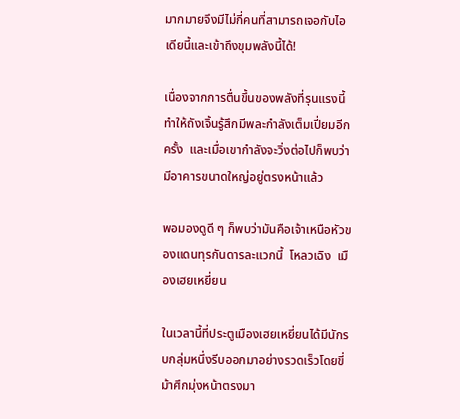มากมายจึงมีไม่กี่คนที่สามารถเจอกับไอเดียนี้และเข้าถึงขุมพลังนี้ได้!

เนื่องจากการตื่นขึ้นของพลังที่รุนแรงนี้ทำให้ถังเจิ้นรู้สึกมีพละกำลังเต็มเปี่ยมอีกครั้ง  และเมื่อเขากำลังจะวิ่งต่อไปก็พบว่ามีอาคารขนาดใหญ่อยู่ตรงหน้าแล้ว

พอมองดูดี ๆ ก็พบว่ามันคือเจ้าเหนือหัวของแดนทุรกันดารละแวกนี้  โหลวเฉิง  เมืองเฮยเหยี่ยน

ในเวลานี้ที่ประตูเมืองเฮยเหยี่ยนได้มีนักรบกลุ่มหนึ่งรีบออกมาอย่างรวดเร็วโดยขี่ม้าศึกมุ่งหน้าตรงมา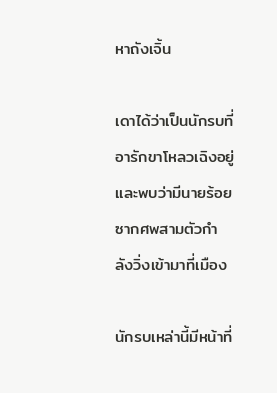หาถังเจิ้น

เดาได้ว่าเป็นนักรบที่อารักขาโหลวเฉิงอยู่และพบว่ามีนายร้อยซากศพสามตัวกำลังวิ่งเข้ามาที่เมือง

นักรบเหล่านี้มีหน้าที่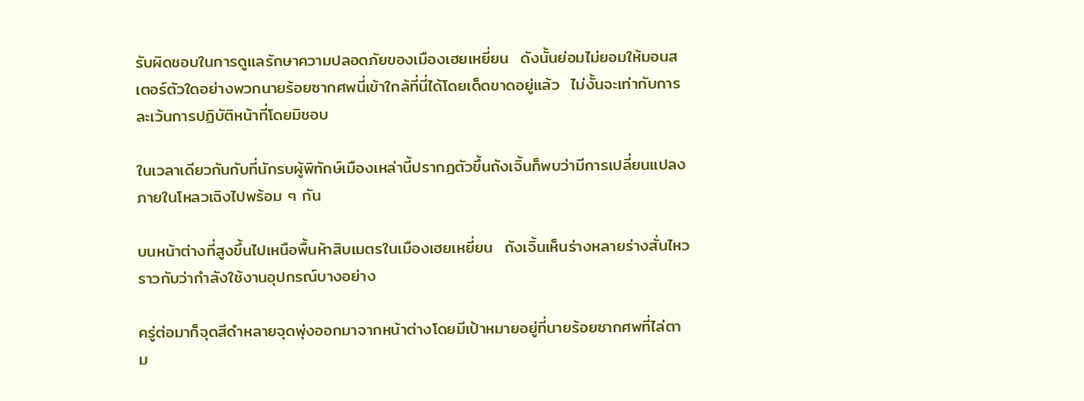รับผิดชอบในการดูแลรักษาความปลอดภัยของเมืองเฮยเหยี่ยน  ดังนั้นย่อมไม่ยอมให้มอนสเตอร์ตัวใดอย่างพวกนายร้อยซากศพนี่เข้าใกล้ที่นี่ได้โดยเด็ดขาดอยู่แล้ว  ไม่งั้นจะเท่ากับการละเว้นการปฏิบัติหน้าที่โดยมิชอบ

ในเวลาเดียวกันกับที่นักรบผู้พิทักษ์เมืองเหล่านี้ปรากฏตัวขึ้นถังเจิ้นก็พบว่ามีการเปลี่ยนแปลงภายในโหลวเฉิงไปพร้อม ๆ กัน

บนหน้าต่างที่สูงขึ้นไปเหนือพื้นห้าสิบเมตรในเมืองเฮยเหยี่ยน  ถังเจิ้นเห็นร่างหลายร่างสั่นไหวราวกับว่ากำลังใช้งานอุปกรณ์บางอย่าง

ครู่ต่อมาก็จุดสีดำหลายจุดพุ่งออกมาจากหน้าต่างโดยมีเป้าหมายอยู่ที่นายร้อยซากศพที่ไล่ตาม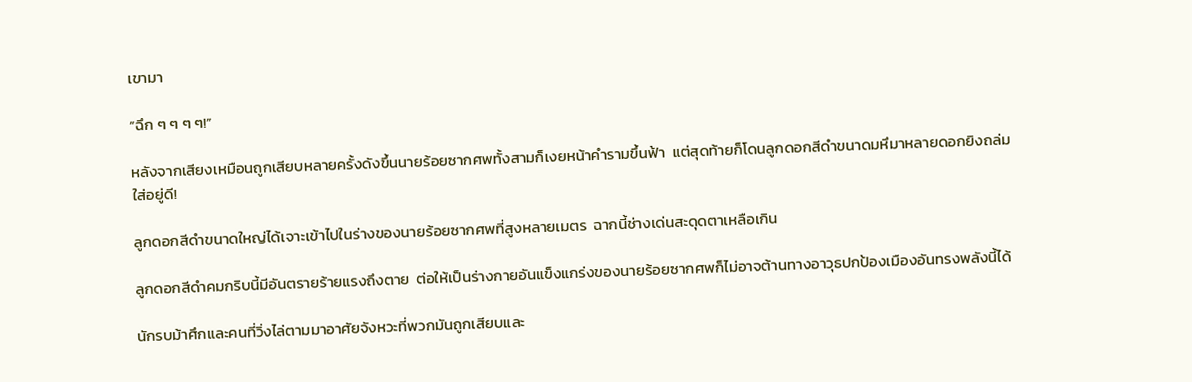เขามา

“ฉึก ๆ ๆ ๆ ๆ!”

หลังจากเสียงเหมือนถูกเสียบหลายครั้งดังขึ้นนายร้อยซากศพทั้งสามก็เงยหน้าคำรามขึ้นฟ้า  แต่สุดท้ายก็โดนลูกดอกสีดำขนาดมหึมาหลายดอกยิงถล่มใส่อยู่ดี!

ลูกดอกสีดำขนาดใหญ่ได้เจาะเข้าไปในร่างของนายร้อยซากศพที่สูงหลายเมตร  ฉากนี้ช่างเด่นสะดุดตาเหลือเกิน

ลูกดอกสีดำคมกริบนี้มีอันตรายร้ายแรงถึงตาย  ต่อให้เป็นร่างกายอันแข็งแกร่งของนายร้อยซากศพก็ไม่อาจต้านทางอาวุธปกป้องเมืองอันทรงพลังนี้ได้

นักรบม้าศึกและคนที่วิ่งไล่ตามมาอาศัยจังหวะที่พวกมันถูกเสียบและ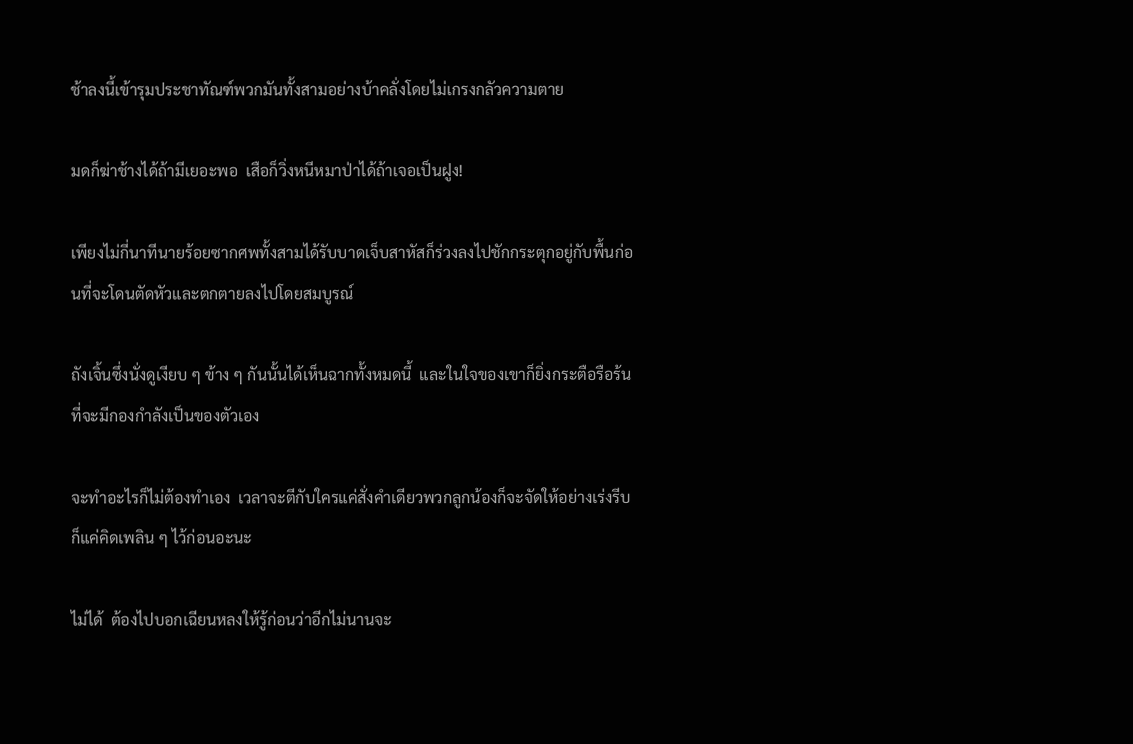ช้าลงนี้เข้ารุมประชาทัณฑ์พวกมันทั้งสามอย่างบ้าคลั่งโดยไม่เกรงกลัวความตาย

มดก็ฆ่าช้างได้ถ้ามีเยอะพอ  เสือก็วิ่งหนีหมาป่าได้ถ้าเจอเป็นฝูง!

เพียงไม่กี่นาทีนายร้อยซากศพทั้งสามได้รับบาดเจ็บสาหัสก็ร่วงลงไปชักกระตุกอยู่กับพื้นก่อนที่จะโดนตัดหัวและตกตายลงไปโดยสมบูรณ์

ถังเจิ้นซึ่งนั่งดูเงียบ ๆ ข้าง ๆ กันนั้นได้เห็นฉากทั้งหมดนี้  และในใจของเขาก็ยิ่งกระตือรือร้นที่จะมีกองกำลังเป็นของตัวเอง

จะทำอะไรก็ไม่ต้องทำเอง  เวลาจะตีกับใครแค่สั่งคำเดียวพวกลูกน้องก็จะจัดให้อย่างเร่งรีบ  ก็แค่คิดเพลิน ๆ ไว้ก่อนอะนะ

ไม่ได้  ต้องไปบอกเฉียนหลงให้รู้ก่อนว่าอีกไม่นานจะ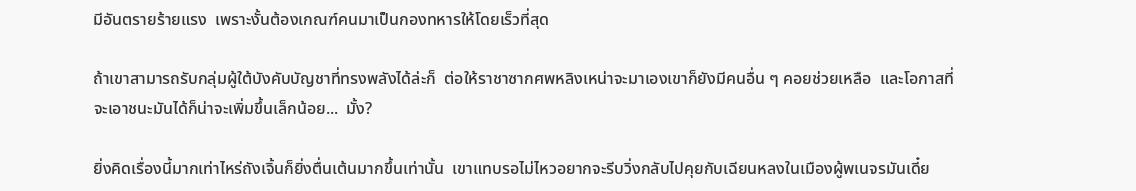มีอันตรายร้ายแรง  เพราะงั้นต้องเกณฑ์คนมาเป็นกองทหารให้โดยเร็วที่สุด

ถ้าเขาสามารถรับกลุ่มผู้ใต้บังคับบัญชาที่ทรงพลังได้ล่ะก็  ต่อให้ราชาซากศพหลิงเหน่าจะมาเองเขาก็ยังมีคนอื่น ๆ คอยช่วยเหลือ  และโอกาสที่จะเอาชนะมันได้ก็น่าจะเพิ่มขึ้นเล็กน้อย...  มั้ง?

ยิ่งคิดเรื่องนี้มากเท่าไหร่ถังเจิ้นก็ยิ่งตื่นเต้นมากขึ้นเท่านั้น  เขาแทบรอไม่ไหวอยากจะรีบวิ่งกลับไปคุยกับเฉียนหลงในเมืองผู้พเนจรมันเดี๋ย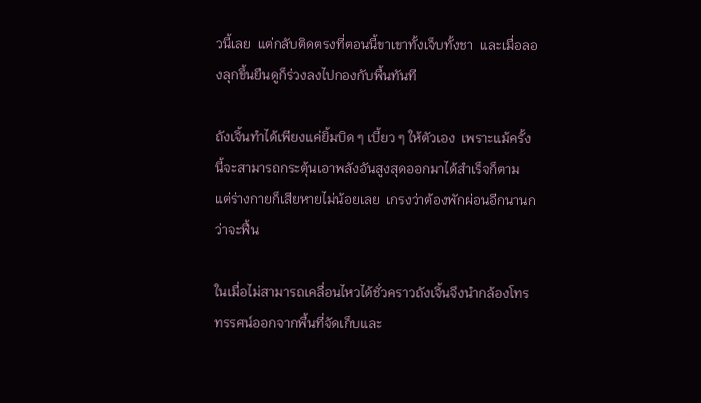วนี้เลย  แต่กลับติดตรงที่ตอนนี้ขาเขาทั้งเจ็บทั้งชา  และเมื่อลองลุกขึ้นยืนดูก็ร่วงลงไปกองกับพื้นทันที

ถังเจิ้นทำได้เพียงแค่ยิ้มบิด ๆ เบี้ยว ๆ ให้ตัวเอง  เพราะแม้ครั้งนี้จะสามารถกระตุ้นเอาพลังอันสูงสุดออกมาได้สำเร็จก็ตาม  แต่ร่างกายก็เสียหายไม่น้อยเลย  เกรงว่าต้องพักผ่อนอีกนานกว่าจะฟื้น

ในเมื่อไม่สามารถเคลื่อนไหวได้ชั่วคราวถังเจิ้นจึงนำกล้องโทรทรรศน์ออกจากพื้นที่จัดเก็บและ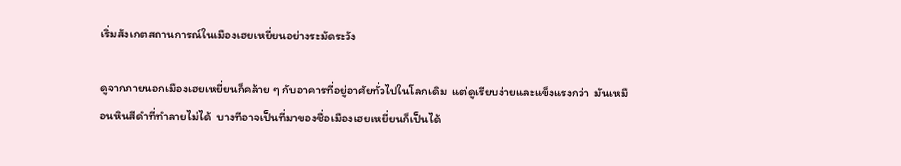เริ่มสังเกตสถานการณ์ในเมืองเฮยเหยี่ยนอย่างระมัดระวัง

ดูจากภายนอกเมืองเฮยเหยี่ยนก็คล้าย ๆ กับอาคารที่อยู่อาศัยทั่วไปในโลกเดิม  แต่ดูเรียบง่ายและแข็งแรงกว่า  มันเหมือนหินสีดำที่ทำลายไม่ได้  บางทีอาจเป็นที่มาของชื่อเมืองเฮยเหยี่ยนก็เป็นได้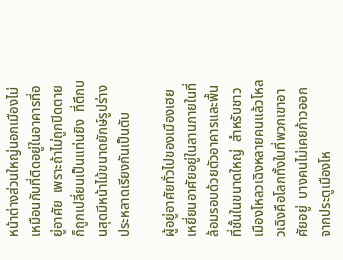หน้าต่างส่วนใหญ่นอกเมืองไม่เหมือนกับที่ติดอยู่ในอาคารที่อยู่อาศัย  เพราะถ้าไม่ถูกปิดตายก็ถูกเปลี่ยนเป็นแท่นยิง  ที่ตึกบนสุดมีหน้าไม้ขนาดยักษ์รูปร่างประหลาดเรียงกันเป็นตับ

ผู้อยู่อาศัยทั่วไปของเมืองเฮยเหยี่ยนอาศัยอยู่ในลานภายในที่ล้อมรอบด้วยตัวอาคารและพื้นที่ชั้นในขนาดใหญ่  สำหรับชาวเมืองโหลวเฉิงหลายคนแล้วโหลวเฉิงคือโลกทั้งใบที่พวกเขาอาศัยอยู่  บางคนไม่เคยก้าวออกจากประตูเมืองโห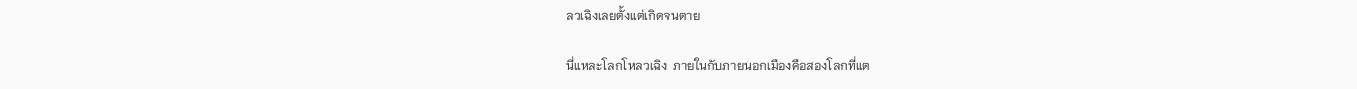ลวเฉิงเลยตั้งแต่เกิดจนตาย

นี่แหละโลกโหลวเฉิง  ภายในกับภายนอกเมืองคือสองโลกที่แต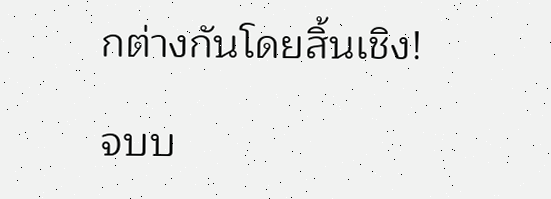กต่างกันโดยสิ้นเชิง!

จบบ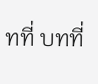ทที่ บทที่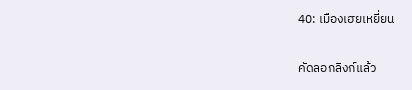40: เมืองเฮยเหยี่ยน

คัดลอกลิงก์แล้ว